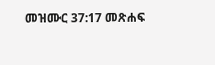መዝሙር 37:17 መጽሐፍ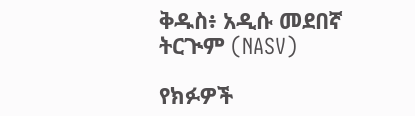ቅዱስ፥ አዲሱ መደበኛ ትርጒም (NASV)

የክፉዎች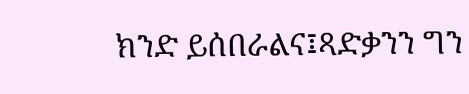ክንድ ይሰበራልና፤ጻድቃንን ግን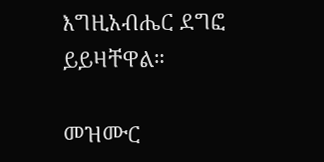እግዚአብሔር ደግፎ ይይዛቸዋል።

መዝሙር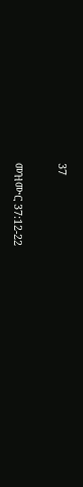37

መዝሙር 37:12-22